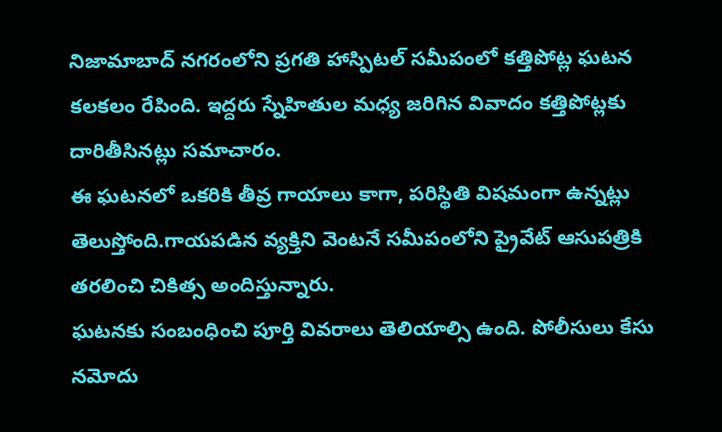నిజామాబాద్ నగరంలోని ప్రగతి హాస్పిటల్ సమీపంలో కత్తిపోట్ల ఘటన కలకలం రేపింది. ఇద్దరు స్నేహితుల మధ్య జరిగిన వివాదం కత్తిపోట్లకు దారితీసినట్లు సమాచారం.
ఈ ఘటనలో ఒకరికి తీవ్ర గాయాలు కాగా, పరిస్థితి విషమంగా ఉన్నట్లు తెలుస్తోంది.గాయపడిన వ్యక్తిని వెంటనే సమీపంలోని ప్రైవేట్ ఆసుపత్రికి తరలించి చికిత్స అందిస్తున్నారు.
ఘటనకు సంబంధించి పూర్తి వివరాలు తెలియాల్సి ఉంది. పోలీసులు కేసు నమోదు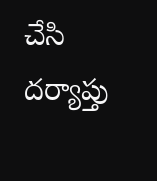చేసి దర్యాప్తు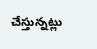చేస్తున్నట్లు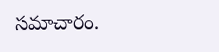సమాచారం.